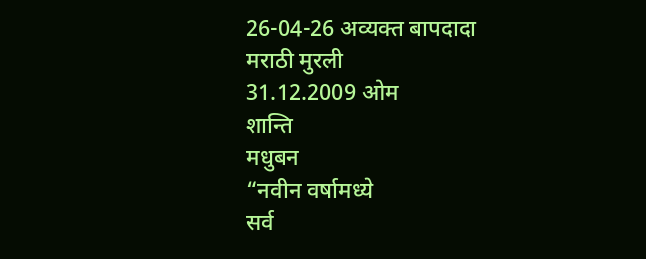26-04-26 अव्यक्त बापदादा
मराठी मुरली
31.12.2009 ओम
शान्ति
मधुबन
“नवीन वर्षामध्ये
सर्व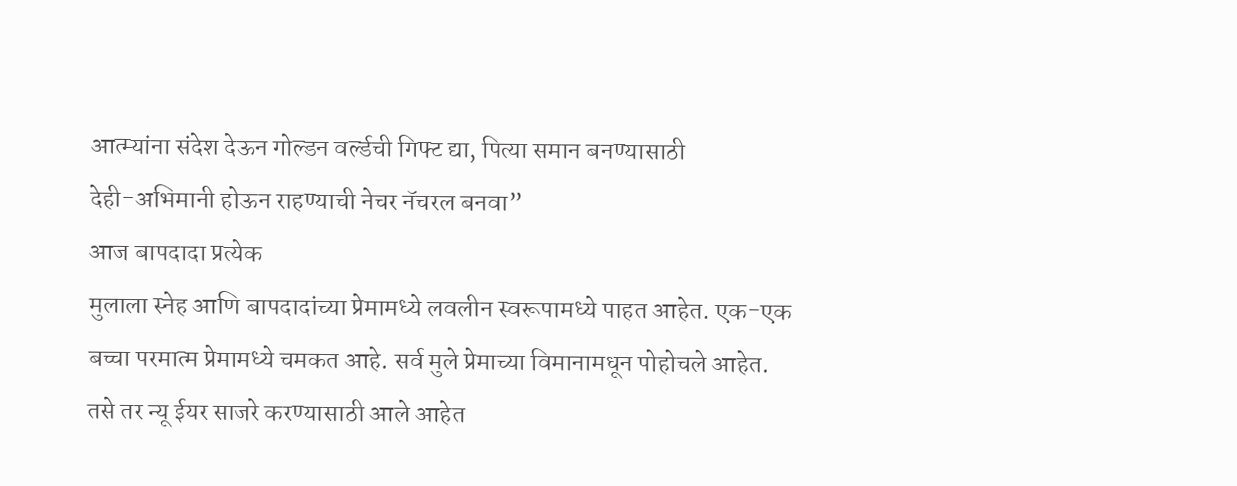आत्म्यांना संदेश देऊन गोल्डन वर्ल्डची गिफ्ट द्या, पित्या समान बनण्यासाठी
देही-अभिमानी होऊन राहण्याची नेचर नॅचरल बनवा”
आज बापदादा प्रत्येक
मुलाला स्नेह आणि बापदादांच्या प्रेमामध्ये लवलीन स्वरूपामध्ये पाहत आहेत. एक-एक
बच्चा परमात्म प्रेमामध्ये चमकत आहे. सर्व मुले प्रेमाच्या विमानामधून पोहोचले आहेत.
तसे तर न्यू ईयर साजरे करण्यासाठी आले आहेत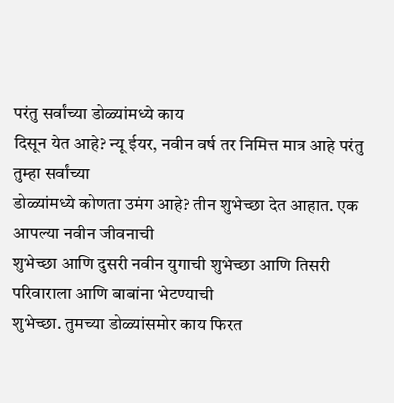परंतु सर्वांच्या डोळ्यांमध्ये काय
दिसून येत आहे? न्यू ईयर, नवीन वर्ष तर निमित्त मात्र आहे परंतु तुम्हा सर्वांच्या
डोळ्यांमध्ये कोणता उमंग आहे? तीन शुभेच्छा देत आहात. एक आपल्या नवीन जीवनाची
शुभेच्छा आणि दुसरी नवीन युगाची शुभेच्छा आणि तिसरी परिवाराला आणि बाबांना भेटण्याची
शुभेच्छा. तुमच्या डोळ्यांसमोर काय फिरत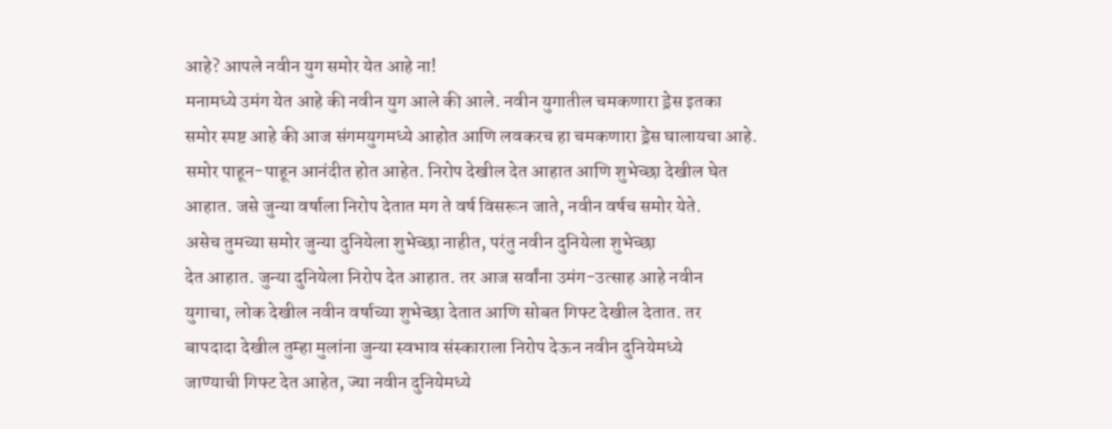आहे? आपले नवीन युग समोर येत आहे ना!
मनामध्ये उमंग येत आहे की नवीन युग आले की आले. नवीन युगातील चमकणारा ड्रेस इतका
समोर स्पष्ट आहे की आज संगमयुगमध्ये आहोत आणि लवकरच हा चमकणारा ड्रेस घालायचा आहे.
समोर पाहून-पाहून आनंदीत होत आहेत. निरोप देखील देत आहात आणि शुभेच्छा देखील घेत
आहात. जसे जुन्या वर्षाला निरोप देतात मग ते वर्ष विसरून जाते, नवीन वर्षच समोर येते.
असेच तुमच्या समोर जुन्या दुनियेला शुभेच्छा नाहीत, परंतु नवीन दुनियेला शुभेच्छा
देत आहात. जुन्या दुनियेला निरोप देत आहात. तर आज सर्वांना उमंग-उत्साह आहे नवीन
युगाचा, लोक देखील नवीन वर्षाच्या शुभेच्छा देतात आणि सोबत गिफ्ट देखील देतात. तर
बापदादा देखील तुम्हा मुलांना जुन्या स्वभाव संस्काराला निरोप देऊन नवीन दुनियेमध्ये
जाण्याची गिफ्ट देत आहेत, ज्या नवीन दुनियेमध्ये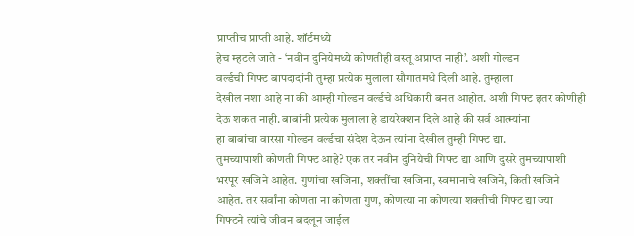प्राप्तीच प्राप्ती आहे. शॉर्टमध्ये
हेच म्हटले जाते - ‘नवीन दुनियेमध्ये कोणतीही वस्तू अप्राप्त नाही’. अशी गोल्डन
वर्ल्डची गिफ्ट बापदादांनी तुम्हा प्रत्येक मुलाला सौगातमधे दिली आहे. तुम्हाला
देखील नशा आहे ना की आम्ही गोल्डन वर्ल्डचे अधिकारी बनत आहोत. अशी गिफ्ट इतर कोणीही
देऊ शकत नाही. बाबांनी प्रत्येक मुलाला हे डायरेक्शन दिले आहे की सर्व आत्म्यांना
हा बाबांचा वारसा गोल्डन वर्ल्डचा संदेश देऊन त्यांना देखील तुम्ही गिफ्ट द्या.
तुमच्यापाशी कोणती गिफ्ट आहे? एक तर नवीन दुनियेची गिफ्ट द्या आणि दुसरे तुमच्यापाशी
भरपूर खजिने आहेत. गुणांचा खजिना, शक्तींचा खजिना, स्वमानाचे खजिने, किती खजिने
आहेत. तर सर्वांना कोणता ना कोणता गुण, कोणत्या ना कोणत्या शक्तीची गिफ्ट द्या ज्या
गिफ्टने त्यांचे जीवन बदलून जाईल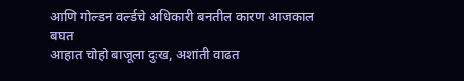आणि गोल्डन वर्ल्डचे अधिकारी बनतील कारण आजकाल बघत
आहात चोहो बाजूला दुःख, अशांती वाढत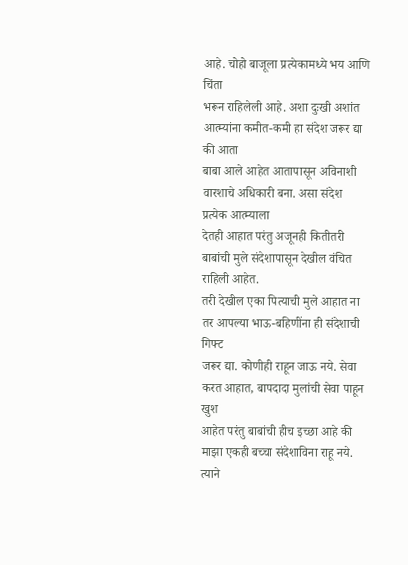आहे. चोहो बाजूला प्रत्येकामध्ये भय आणि चिंता
भरून राहिलेली आहे. अशा दुःखी अशांत आत्म्यांना कमीत-कमी हा संदेश जरूर द्या की आता
बाबा आले आहेत आतापासून अविनाशी वारशाचे अधिकारी बना. असा संदेश प्रत्येक आत्म्याला
देतही आहात परंतु अजूनही कितीतरी बाबांची मुले संदेशापासून देखील वंचित राहिली आहेत.
तरी देखील एका पित्याची मुले आहात ना तर आपल्या भाऊ-बहिणींना ही संदेशाची गिफ्ट
जरूर द्या. कोणीही राहून जाऊ नये. सेवा करत आहात, बापदादा मुलांची सेवा पाहून खुश
आहेत परंतु बाबांची हीच इच्छा आहे की माझा एकही बच्चा संदेशाविना राहू नये. त्याने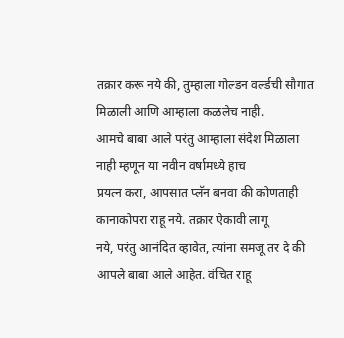तक्रार करू नये की, तुम्हाला गोल्डन वर्ल्डची सौगात मिळाली आणि आम्हाला कळलेच नाही.
आमचे बाबा आले परंतु आम्हाला संदेश मिळाला नाही म्हणून या नवीन वर्षामध्ये हाच
प्रयत्न करा, आपसात प्लॅन बनवा की कोणताही कानाकोपरा राहू नये. तक्रार ऐकावी लागू
नये, परंतु आनंदित व्हावेत, त्यांना समजू तर दे की आपले बाबा आले आहेत. वंचित राहू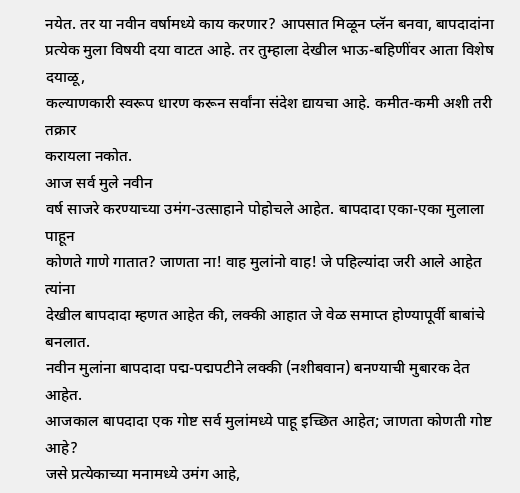नयेत. तर या नवीन वर्षामध्ये काय करणार? आपसात मिळून प्लॅन बनवा, बापदादांना
प्रत्येक मुला विषयी दया वाटत आहे. तर तुम्हाला देखील भाऊ-बहिणींवर आता विशेष दयाळू,
कल्याणकारी स्वरूप धारण करून सर्वांना संदेश द्यायचा आहे. कमीत-कमी अशी तरी तक्रार
करायला नकोत.
आज सर्व मुले नवीन
वर्ष साजरे करण्याच्या उमंग-उत्साहाने पोहोचले आहेत. बापदादा एका-एका मुलाला पाहून
कोणते गाणे गातात? जाणता ना! वाह मुलांनो वाह! जे पहिल्यांदा जरी आले आहेत त्यांना
देखील बापदादा म्हणत आहेत की, लक्की आहात जे वेळ समाप्त होण्यापूर्वी बाबांचे बनलात.
नवीन मुलांना बापदादा पद्म-पद्मपटीने लक्की (नशीबवान) बनण्याची मुबारक देत आहेत.
आजकाल बापदादा एक गोष्ट सर्व मुलांमध्ये पाहू इच्छित आहेत; जाणता कोणती गोष्ट आहे?
जसे प्रत्येकाच्या मनामध्ये उमंग आहे,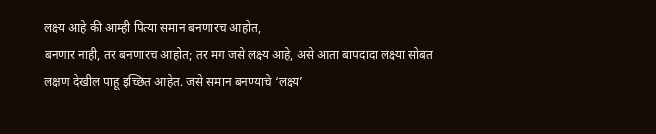लक्ष्य आहे की आम्ही पित्या समान बनणारच आहोत,
बनणार नाही, तर बनणारच आहोत; तर मग जसे लक्ष्य आहे, असे आता बापदादा लक्ष्या सोबत
लक्षण देखील पाहू इच्छित आहेत. जसे समान बनण्याचे ‘लक्ष्य’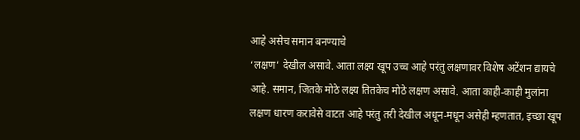आहे असेच समान बनण्याचे
‘लक्षण’ देखील असावे. आता लक्ष्य खूप उच्च आहे परंतु लक्षणावर विशेष अटेंशन द्यायचे
आहे. समान, जितके मोठे लक्ष्य तितकेच मोठे लक्षण असावे. आता काही-काही मुलांना
लक्षण धारण करावेसे वाटत आहे परंतु तरी देखील अधून-मधून असेही म्हणतात, इच्छा खूप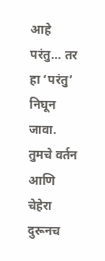आहे परंतु… तर हा ‘परंतु’ निघून जावा. तुमचे वर्तन आणि चेहेरा दुरूनच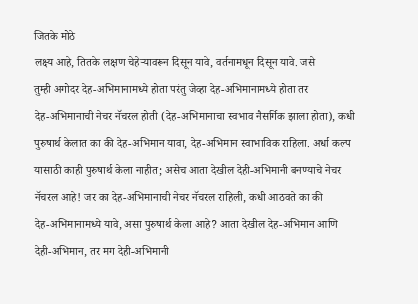जितके मोठे
लक्ष्य आहे, तितके लक्षण चेहेऱ्यावरून दिसून यावे, वर्तनामधून दिसून यावे. जसे
तुम्ही अगोदर देह-अभिमानामध्ये होता परंतु जेव्हा देह-अभिमानामध्ये होता तर
देह-अभिमानाची नेचर नॅचरल होती (देह-अभिमानाचा स्वभाव नैसर्गिक झाला होता), कधी
पुरुषार्थ केलात का की देह-अभिमान यावा, देह-अभिमान स्वाभाविक राहिला. अर्धा कल्प
यासाठी काही पुरुषार्थ केला नाहीत; असेच आता देखील देही-अभिमानी बनण्याचे नेचर
नॅचरल आहे! जर का देह-अभिमानाची नेचर नॅचरल राहिली, कधी आठवते का की
देह-अभिमानामध्ये यावे, असा पुरुषार्थ केला आहे? आता देखील देह-अभिमान आणि
देही-अभिमान, तर मग देही-अभिमानी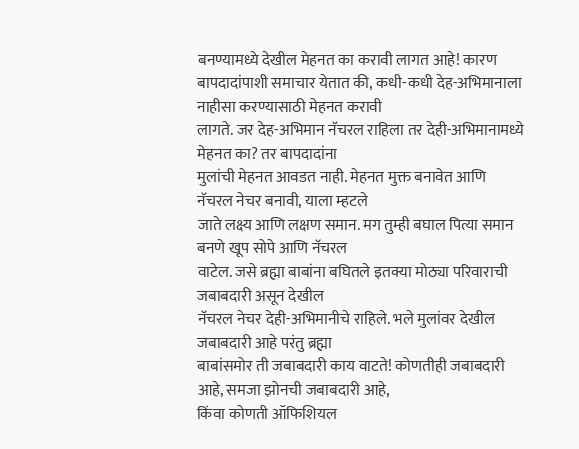बनण्यामध्ये देखील मेहनत का करावी लागत आहे! कारण
बापदादांपाशी समाचार येतात की, कधी-कधी देह-अभिमानाला नाहीसा करण्यासाठी मेहनत करावी
लागते. जर देह-अभिमान नॅचरल राहिला तर देही-अभिमानामध्ये मेहनत का? तर बापदादांना
मुलांची मेहनत आवडत नाही. मेहनत मुक्त बनावेत आणि नॅचरल नेचर बनावी, याला म्हटले
जाते लक्ष्य आणि लक्षण समान. मग तुम्ही बघाल पित्या समान बनणे खूप सोपे आणि नॅचरल
वाटेल. जसे ब्रह्मा बाबांना बघितले इतक्या मोठ्या परिवाराची जबाबदारी असून देखील
नॅचरल नेचर देही-अभिमानीचे राहिले. भले मुलांवर देखील जबाबदारी आहे परंतु ब्रह्मा
बाबांसमोर ती जबाबदारी काय वाटते! कोणतीही जबाबदारी आहे, समजा झोनची जबाबदारी आहे,
किंवा कोणती ऑफिशियल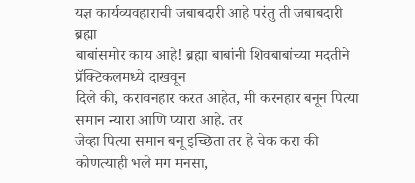यज्ञ कार्यव्यवहाराची जबाबदारी आहे परंतु ती जबाबदारी ब्रह्मा
बाबांसमोर काय आहे! ब्रह्मा बाबांनी शिवबाबांच्या मदतीने प्रॅक्टिकलमध्ये दाखवून
दिले की, करावनहार करत आहेत, मी करनहार बनून पित्या समान न्यारा आणि प्यारा आहे. तर
जेव्हा पित्या समान बनू इच्छिता तर हे चेक करा की कोणत्याही भले मग मनसा,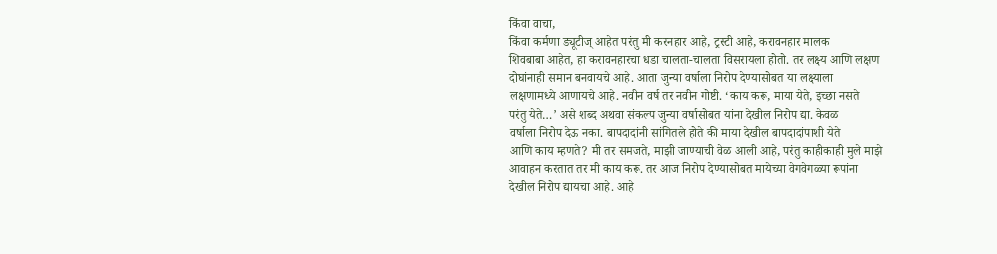किंवा वाचा,
किंवा कर्मणा ड्यूटीज् आहेत परंतु मी करनहार आहे, ट्रस्टी आहे, करावनहार मालक
शिवबाबा आहेत, हा करावनहारचा धडा चालता-चालता विसरायला होतो. तर लक्ष्य आणि लक्षण
दोघांनाही समान बनवायचे आहे. आता जुन्या वर्षाला निरोप देण्यासोबत या लक्ष्याला
लक्षणामध्ये आणायचे आहे. नवीन वर्ष तर नवीन गोष्टी. ‘काय करू, माया येते, इच्छा नसते
परंतु येते…’ असे शब्द अथवा संकल्प जुन्या वर्षासोबत यांना देखील निरोप द्या. केवळ
वर्षाला निरोप देऊ नका. बापदादांनी सांगितले होते की माया देखील बापदादांपाशी येते
आणि काय म्हणते? मी तर समजते, माझी जाण्याची वेळ आली आहे, परंतु काहीकाही मुले माझे
आवाहन करतात तर मी काय करू. तर आज निरोप देण्यासोबत मायेच्या वेगवेगळ्या रूपांना
देखील निरोप द्यायचा आहे. आहे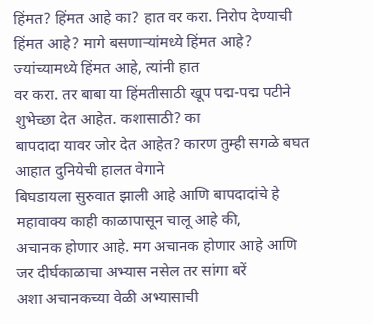हिंमत? हिंमत आहे का? हात वर करा. निरोप देण्याची
हिंमत आहे? मागे बसणाऱ्यांमध्ये हिंमत आहे? ज्यांच्यामध्ये हिंमत आहे, त्यांनी हात
वर करा. तर बाबा या हिंमतीसाठी खूप पद्म-पद्म पटीने शुभेच्छा देत आहेत. कशासाठी? का
बापदादा यावर जोर देत आहेत? कारण तुम्ही सगळे बघत आहात दुनियेची हालत वेगाने
बिघडायला सुरुवात झाली आहे आणि बापदादांचे हे महावाक्य काही काळापासून चालू आहे की,
अचानक होणार आहे. मग अचानक होणार आहे आणि जर दीर्घकाळाचा अभ्यास नसेल तर सांगा बरें
अशा अचानकच्या वेळी अभ्यासाची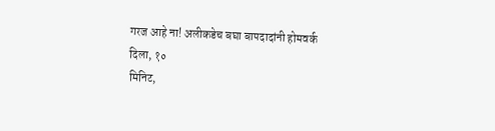गरज आहे ना! अलीकडेच बघा बापदादांनी होमवर्क दिला, १०
मिनिट,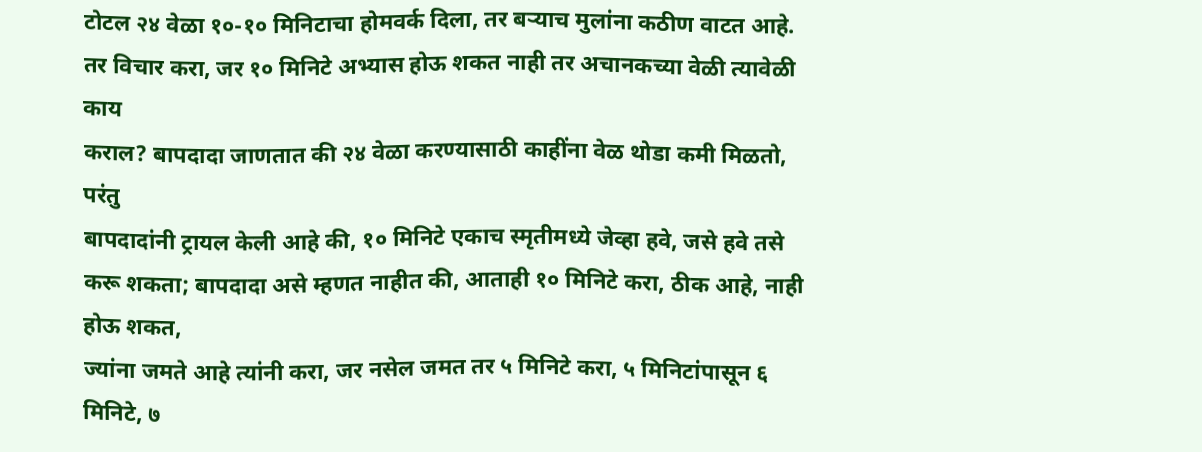टोटल २४ वेळा १०-१० मिनिटाचा होमवर्क दिला, तर बऱ्याच मुलांना कठीण वाटत आहे.
तर विचार करा, जर १० मिनिटे अभ्यास होऊ शकत नाही तर अचानकच्या वेळी त्यावेळी काय
कराल? बापदादा जाणतात की २४ वेळा करण्यासाठी काहींना वेळ थोडा कमी मिळतो, परंतु
बापदादांनी ट्रायल केली आहे की, १० मिनिटे एकाच स्मृतीमध्ये जेव्हा हवे, जसे हवे तसे
करू शकता; बापदादा असे म्हणत नाहीत की, आताही १० मिनिटे करा, ठीक आहे, नाही होऊ शकत,
ज्यांना जमते आहे त्यांनी करा, जर नसेल जमत तर ५ मिनिटे करा, ५ मिनिटांपासून ६
मिनिटे, ७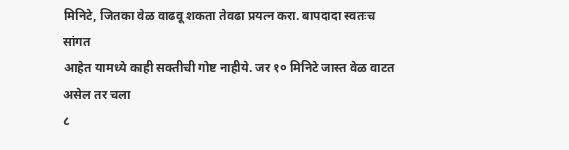मिनिटे, जितका वेळ वाढवू शकता तेवढा प्रयत्न करा. बापदादा स्वतःच सांगत
आहेत यामध्ये काही सक्तीची गोष्ट नाहीये. जर १० मिनिटे जास्त वेळ वाटत असेल तर चला
८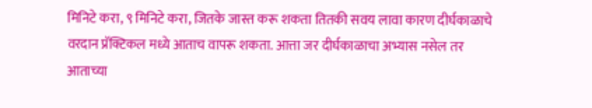मिनिटे करा, ९ मिनिटे करा, जितके जास्त करू शकता तितकी सवय लावा कारण दीर्घकाळाचे
वरदान प्रॅक्टिकल मध्ये आताच वापरू शकता. आत्ता जर दीर्घकाळाचा अभ्यास नसेल तर
आताच्या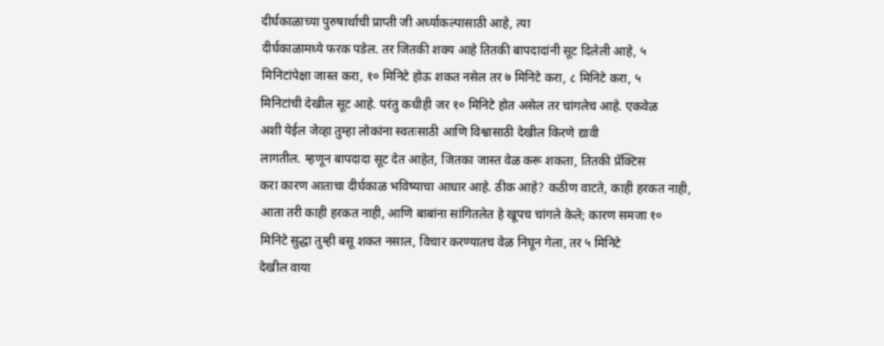दीर्घकाळाच्या पुरुषार्थाची प्राप्ती जी अर्ध्याकल्पासाठी आहे, त्या
दीर्घकाळामध्ये फरक पडेल. तर जितकी शक्य आहे तितकी बापदादांनी सूट दिलेली आहे, ५
मिनिटांपेक्षा जास्त करा, १० मिनिटे होऊ शकत नसेल तर ७ मिनिटे करा, ८ मिनिटे करा, ५
मिनिटांची देखील सूट आहे. परंतु कधीही जर १० मिनिटे होत असेल तर चांगलेच आहे. एकवेळ
अशी येईल जेव्हा तुम्हा लोकांना स्वतःसाठी आणि विश्वासाठी देखील किरणे द्यावी
लागतील. म्हणून बापदादा सूट देत आहेत, जितका जास्त वेळ करू शकता, तितकी प्रॅक्टिस
करा कारण आताचा दीर्घकाळ भविष्याचा आधार आहे. ठीक आहे? कठीण वाटते, काही हरकत नाही,
आता तरी काही हरकत नाही, आणि बाबांना सांगितलेत हे खूपच चांगले केले; कारण समजा १०
मिनिटे सुद्धा तुम्ही बसू शकत नसाल, विचार करण्यातच वेळ निघून गेला, तर ५ मिनिटे
देखील वाया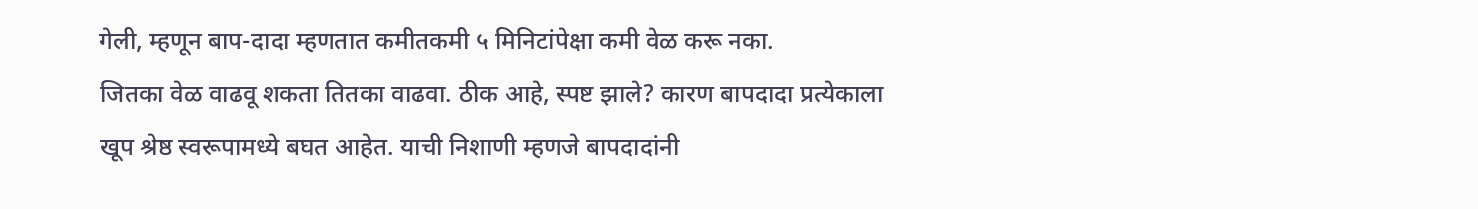गेली, म्हणून बाप-दादा म्हणतात कमीतकमी ५ मिनिटांपेक्षा कमी वेळ करू नका.
जितका वेळ वाढवू शकता तितका वाढवा. ठीक आहे, स्पष्ट झाले? कारण बापदादा प्रत्येकाला
खूप श्रेष्ठ स्वरूपामध्ये बघत आहेत. याची निशाणी म्हणजे बापदादांनी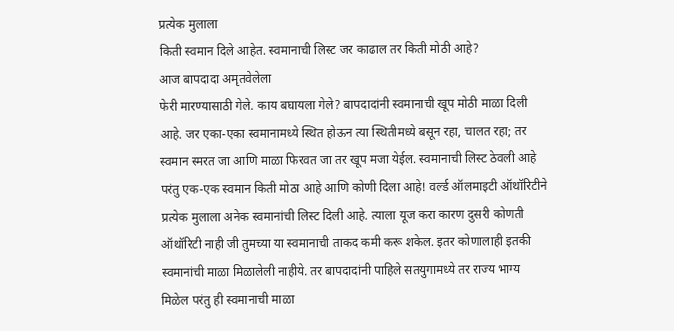प्रत्येक मुलाला
किती स्वमान दिले आहेत. स्वमानाची लिस्ट जर काढाल तर किती मोठी आहे?
आज बापदादा अमृतवेलेला
फेरी मारण्यासाठी गेले. काय बघायला गेले? बापदादांनी स्वमानाची खूप मोठी माळा दिली
आहे. जर एका-एका स्वमानामध्ये स्थित होऊन त्या स्थितीमध्ये बसून रहा, चालत रहा; तर
स्वमान स्मरत जा आणि माळा फिरवत जा तर खूप मजा येईल. स्वमानाची लिस्ट ठेवली आहे
परंतु एक-एक स्वमान किती मोठा आहे आणि कोणी दिला आहे! वर्ल्ड ऑलमाइटी ऑथॉरिटीने
प्रत्येक मुलाला अनेक स्वमानांची लिस्ट दिली आहे. त्याला यूज करा कारण दुसरी कोणती
ऑथॉरिटी नाही जी तुमच्या या स्वमानाची ताकद कमी करू शकेल. इतर कोणालाही इतकी
स्वमानांची माळा मिळालेली नाहीये. तर बापदादांनी पाहिले सतयुगामध्ये तर राज्य भाग्य
मिळेल परंतु ही स्वमानाची माळा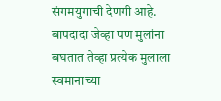संगमयुगाची देणगी आहे. बापदादा जेव्हा पण मुलांना
बघतात तेव्हा प्रत्येक मुलाला स्वमानाच्या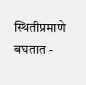स्थितीप्रमाणे बघतात -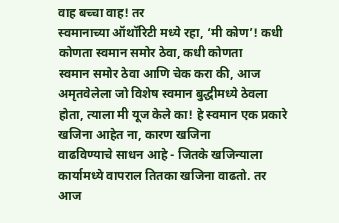वाह बच्चा वाह! तर
स्वमानाच्या ऑथॉरिटी मध्ये रहा, ‘मी कोण’! कधी कोणता स्वमान समोर ठेवा, कधी कोणता
स्वमान समोर ठेवा आणि चेक करा की, आज अमृतवेलेला जो विशेष स्वमान बुद्धीमध्ये ठेवला
होता, त्याला मी यूज केले का! हे स्वमान एक प्रकारे खजिना आहेत ना, कारण खजिना
वाढविण्याचे साधन आहे - जितके खजिन्याला कार्यामध्ये वापराल तितका खजिना वाढतो. तर
आज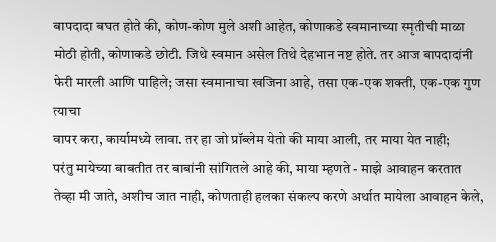बापदादा बघत होते की, कोण-कोण मुले अशी आहेत, कोणाकडे स्वमानाच्या स्मृतीची माळा
मोठी होती, कोणाकडे छोटी. जिथे स्वमान असेल तिथे देहभान नष्ट होते. तर आज बापदादांनी
फेरी मारली आणि पाहिले; जसा स्वमानाचा खजिना आहे, तसा एक-एक शक्ती, एक-एक गुण त्याचा
वापर करा, कार्यामध्ये लावा. तर हा जो प्रॉब्लेम येतो की माया आली, तर माया येत नाही;
परंतु मायेच्या बाबतीत तर बाबांनी सांगितले आहे की, माया म्हणते - माझे आवाहन करतात
तेव्हा मी जाते, अशीच जात नाही, कोणताही हलका संकल्प करणे अर्थात मायेला आवाहन केले,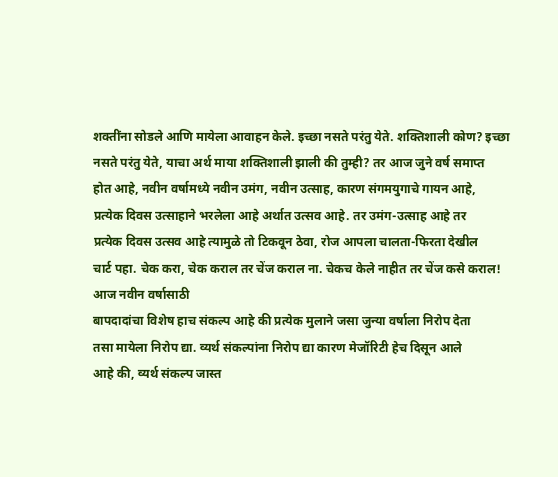शक्तींना सोडले आणि मायेला आवाहन केले. इच्छा नसते परंतु येते. शक्तिशाली कोण? इच्छा
नसते परंतु येते, याचा अर्थ माया शक्तिशाली झाली की तुम्ही? तर आज जुने वर्ष समाप्त
होत आहे, नवीन वर्षामध्ये नवीन उमंग, नवीन उत्साह, कारण संगमयुगाचे गायन आहे,
प्रत्येक दिवस उत्साहाने भरलेला आहे अर्थात उत्सव आहे. तर उमंग-उत्साह आहे तर
प्रत्येक दिवस उत्सव आहे त्यामुळे तो टिकवून ठेवा, रोज आपला चालता-फिरता देखील
चार्ट पहा. चेक करा, चेक कराल तर चेंज कराल ना. चेकच केले नाहीत तर चेंज कसे कराल!
आज नवीन वर्षासाठी
बापदादांचा विशेष हाच संकल्प आहे की प्रत्येक मुलाने जसा जुन्या वर्षाला निरोप देता
तसा मायेला निरोप द्या. व्यर्थ संकल्पांना निरोप द्या कारण मेजॉरिटी हेच दिसून आले
आहे की, व्यर्थ संकल्प जास्त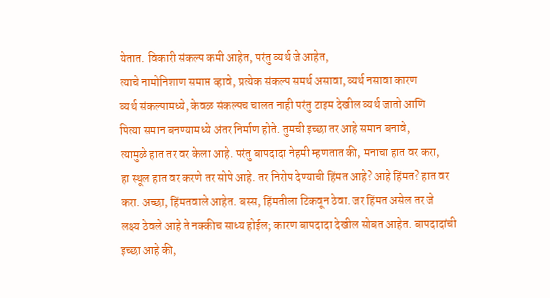येतात. विकारी संकल्प कमी आहेत, परंतु व्यर्थ जे आहेत,
त्याचे नामोनिशाण समाप्त व्हावे, प्रत्येक संकल्प समर्थ असावा, व्यर्थ नसावा कारण
व्यर्थ संकल्पामध्ये, केवळ संकल्पच चालत नाही परंतु टाइम देखील व्यर्थ जातो आणि
पित्या समान बनण्यामध्ये अंतर निर्माण होते. तुमची इच्छा तर आहे समान बनावे,
त्यामुळे हात तर वर केला आहे. परंतु बापदादा नेहमी म्हणतात की, मनाचा हात वर करा,
हा स्थूल हात वर करणे तर सोपे आहे. तर निरोप देण्याची हिंमत आहे? आहे हिंमत? हात वर
करा. अच्छा, हिंमतवाले आहेत. बस्स, हिंमतीला टिकवून ठेवा. जर हिंमत असेल तर जे
लक्ष्य ठेवले आहे ते नक्कीच साध्य होईल; कारण बापदादा देखील सोबत आहेत. बापदादांची
इच्छा आहे की,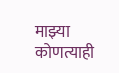माझ्या कोणत्याही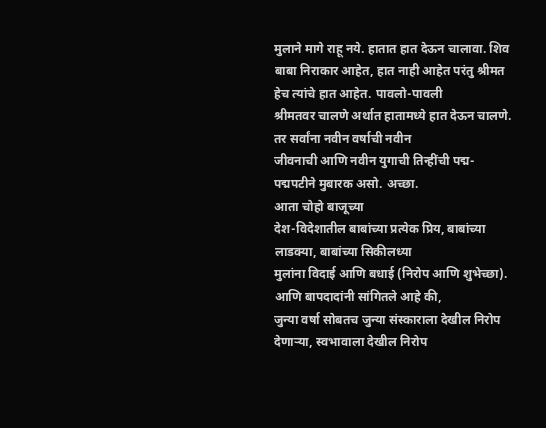मुलाने मागे राहू नये. हातात हात देऊन चालावा. शिव
बाबा निराकार आहेत, हात नाही आहेत परंतु श्रीमत हेच त्यांचे हात आहेत. पावलो-पावली
श्रीमतवर चालणे अर्थात हातामध्ये हात देऊन चालणे. तर सर्वांना नवीन वर्षाची नवीन
जीवनाची आणि नवीन युगाची तिन्हींची पद्म-पद्मपटीने मुबारक असो. अच्छा.
आता चोहो बाजूच्या
देश-विदेशातील बाबांच्या प्रत्येक प्रिय, बाबांच्या लाडक्या, बाबांच्या सिकीलध्या
मुलांना विदाई आणि बधाई (निरोप आणि शुभेच्छा). आणि बापदादांनी सांगितले आहे की,
जुन्या वर्षा सोबतच जुन्या संस्काराला देखील निरोप देणाऱ्या, स्वभावाला देखील निरोप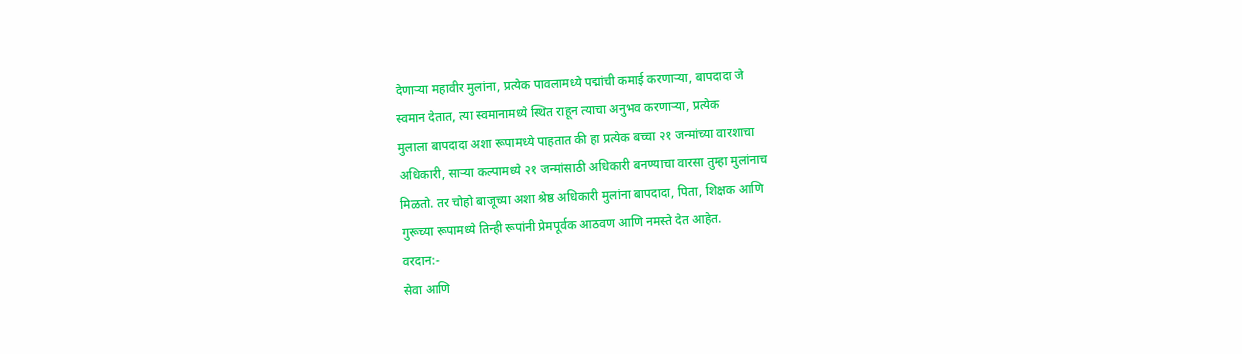देणाऱ्या महावीर मुलांना, प्रत्येक पावलामध्ये पद्मांची कमाई करणाऱ्या, बापदादा जे
स्वमान देतात, त्या स्वमानामध्ये स्थित राहून त्याचा अनुभव करणाऱ्या, प्रत्येक
मुलाला बापदादा अशा रूपामध्ये पाहतात की हा प्रत्येक बच्चा २१ जन्मांच्या वारशाचा
अधिकारी, साऱ्या कल्पामध्ये २१ जन्मांसाठी अधिकारी बनण्याचा वारसा तुम्हा मुलांनाच
मिळतो. तर चोहो बाजूच्या अशा श्रेष्ठ अधिकारी मुलांना बापदादा, पिता, शिक्षक आणि
गुरूच्या रूपामध्ये तिन्ही रूपांनी प्रेमपूर्वक आठवण आणि नमस्ते देत आहेत.
वरदान:-
सेवा आणि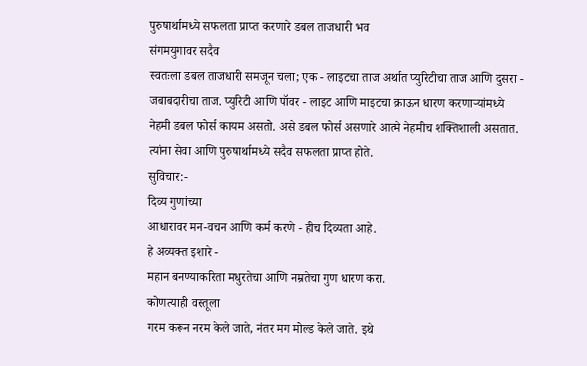पुरुषार्थामध्ये सफलता प्राप्त करणारे डबल ताजधारी भव
संगमयुगावर सदैव
स्वतःला डबल ताजधारी समजून चला; एक - लाइटचा ताज अर्थात प्युरिटीचा ताज आणि दुसरा -
जबाबदारीचा ताज. प्युरिटी आणि पॉवर - लाइट आणि माइटचा क्राऊन धारण करणाऱ्यांमध्ये
नेहमी डबल फोर्स कायम असतो. असे डबल फोर्स असणारे आत्मे नेहमीच शक्तिशाली असतात.
त्यांना सेवा आणि पुरुषार्थामध्ये सदैव सफलता प्राप्त होते.
सुविचार:-
दिव्य गुणांच्या
आधारावर मन-वचन आणि कर्म करणे - हीच दिव्यता आहे.
हे अव्यक्त इशारे -
महान बनण्याकरिता मधुरतेचा आणि नम्रतेचा गुण धारण करा.
कोणत्याही वस्तूला
गरम करून नरम केले जाते, नंतर मग मोल्ड केले जाते. इथे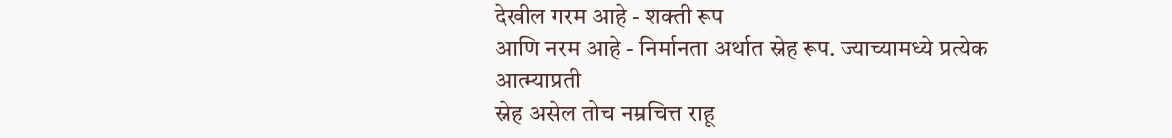देखील गरम आहे - शक्ती रूप
आणि नरम आहे - निर्मानता अर्थात स्नेह रूप. ज्याच्यामध्ये प्रत्येक आत्म्याप्रती
स्नेह असेल तोच नम्रचित्त राहू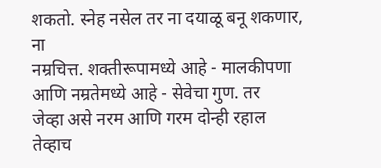शकतो. स्नेह नसेल तर ना दयाळू बनू शकणार, ना
नम्रचित्त. शक्तीरूपामध्ये आहे - मालकीपणा आणि नम्रतेमध्ये आहे - सेवेचा गुण. तर
जेव्हा असे नरम आणि गरम दोन्ही रहाल तेव्हाच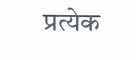प्रत्येक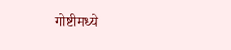गोष्टीमध्ये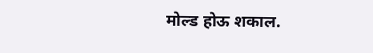मोल्ड होऊ शकाल.